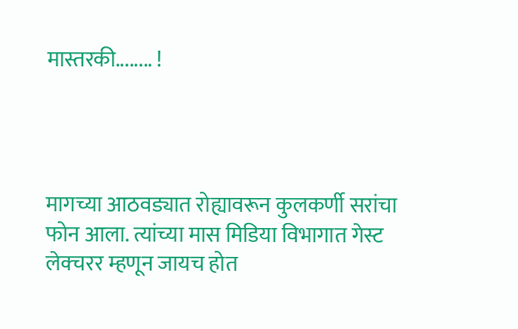मास्तरकी........ !




मागच्या आठवड्यात रोह्यावरून कुलकर्णी सरांचा फोन आला. त्यांच्या मास मिडिया विभागात गेस्ट लेक्चरर म्हणून जायच होत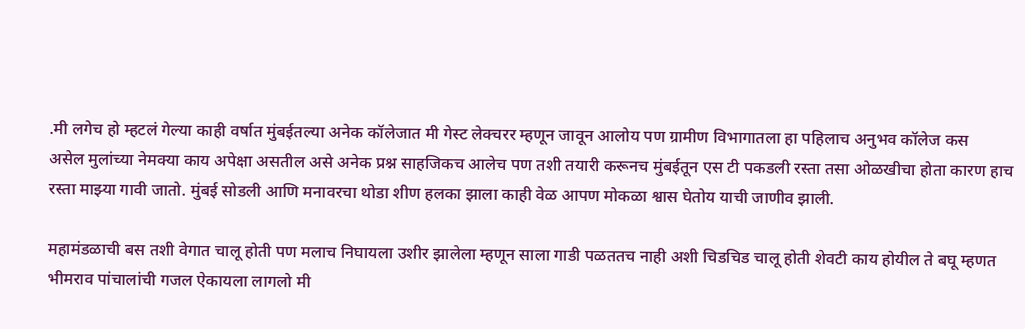.मी लगेच हो म्हटलं गेल्या काही वर्षात मुंबईतल्या अनेक कॉलेजात मी गेस्ट लेक्चरर म्हणून जावून आलोय पण ग्रामीण विभागातला हा पहिलाच अनुभव कॉलेज कस
असेल मुलांच्या नेमक्या काय अपेक्षा असतील असे अनेक प्रश्न साहजिकच आलेच पण तशी तयारी करूनच मुंबईतून एस टी पकडली रस्ता तसा ओळखीचा होता कारण हाच रस्ता माझ्या गावी जातो. मुंबई सोडली आणि मनावरचा थोडा शीण हलका झाला काही वेळ आपण मोकळा श्वास घेतोय याची जाणीव झाली.

महामंडळाची बस तशी वेगात चालू होती पण मलाच निघायला उशीर झालेला म्हणून साला गाडी पळततच नाही अशी चिडचिड चालू होती शेवटी काय होयील ते बघू म्हणत भीमराव पांचालांची गजल ऐकायला लागलो मी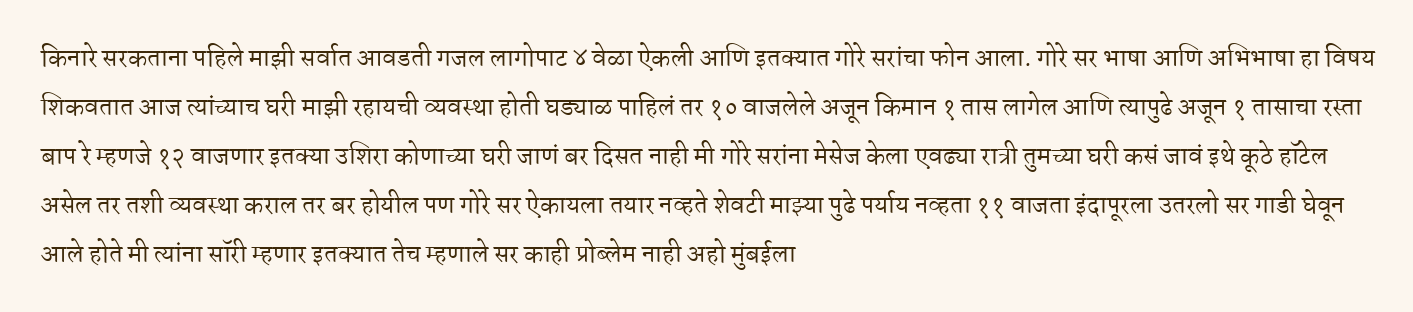किनारे सरकताना पहिले माझी सर्वात आवडती गजल लागोपाट ४ वेळा ऐकली आणि इतक्यात गोरे सरांचा फोन आला. गोरे सर भाषा आणि अभिभाषा हा विषय शिकवतात आज त्यांच्याच घरी माझी रहायची व्यवस्था होती घड्याळ पाहिलं तर १० वाजलेले अजून किमान १ तास लागेल आणि त्यापुढे अजून १ तासाचा रस्ता बाप रे म्हणजे १२ वाजणार इतक्या उशिरा कोणाच्या घरी जाणं बर दिसत नाही मी गोरे सरांना मेसेज केला एवढ्या रात्री तुमच्या घरी कसं जावं इथे कूठे हॉटेल असेल तर तशी व्यवस्था कराल तर बर होयील पण गोरे सर ऐकायला तयार नव्हते शेवटी माझ्या पुढे पर्याय नव्हता ११ वाजता इंदापूरला उतरलो सर गाडी घेवून आले होते मी त्यांना सॉरी म्हणार इतक्यात तेच म्हणाले सर काही प्रोब्लेम नाही अहो मुंबईला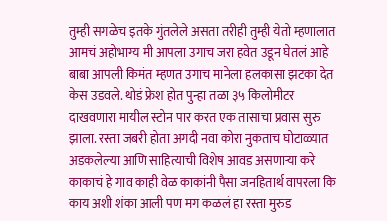तुम्ही सगळेच इतके गुंतलेले असता तरीही तुम्ही येतो म्हणालात आमचं अहोभाग्य मी आपला उगाच जरा हवेत उडून घेतलं आहे बाबा आपली किमंत म्हणत उगाच मानेला हलकासा झटका देत केस उडवले. थोडं फ्रेश होत पुन्हा तळा ३५ किलोमीटर दाखवणारा मायील स्टोन पार करत एक तासाचा प्रवास सुरु झाला. रस्ता जबरी होता अगदी नवा कोरा नुकताच घोटाळ्यात अडकलेल्या आणि साहित्याची विशेष आवड असणाऱ्या करे काकाचं हे गाव काही वेळ काकांनी पैसा जनहितार्थ वापरला कि काय अशी शंका आली पण मग कळलं हा रस्ता मुरुड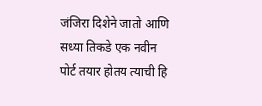जंजिरा दिशेने जातो आणि सध्या तिकडे एक नवीन पोर्ट तयार होतय त्याची हि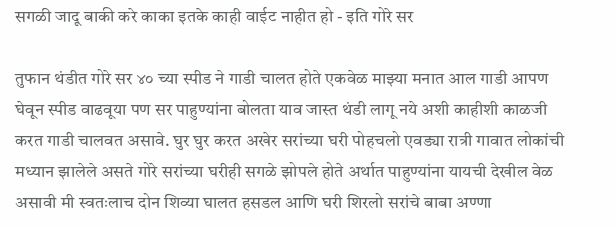सगळी जादू बाकी करे काका इतके काही वाईट नाहीत हो - इति गोरे सर

तुफान थंडीत गोरे सर ४० च्या स्पीड ने गाडी चालत होते एकवेळ माझ्या मनात आल गाडी आपण घेवून स्पीड वाढवूया पण सर पाहुण्यांना बोलता याव जास्त थंडी लागू नये अशी काहीशी काळजी करत गाडी चालवत असावे. घुर घुर करत अखेर सरांच्या घरी पोहचलो एवड्या रात्री गावात लोकांची मध्यान झालेले असते गोरे सरांच्या घरीही सगळे झोपले होते अर्थात पाहुण्यांना यायची देखील वेळ असावी मी स्वतःलाच दोन शिव्या घालत हसडल आणि घरी शिरलो सरांचे बाबा अण्णा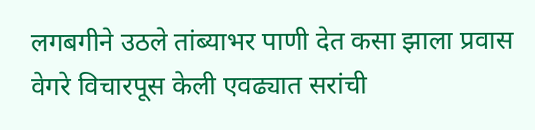लगबगीने उठले तांब्याभर पाणी देत कसा झाला प्रवास वेगरे विचारपूस केली एवढ्यात सरांची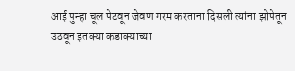आई पुन्हा चूल पेटवून जेवण गरम करताना दिसली त्यांना झोपेतून उठवून इतक्या कडाक्याच्या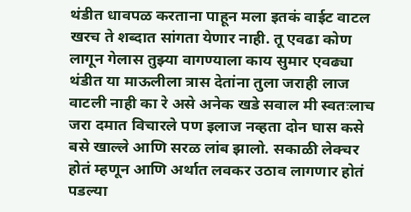थंडीत धावपळ करताना पाहून मला इतकं वाईट वाटल खरच ते शब्दात सांगता येणार नाही. तू एवढा कोण लागून गेलास तुझ्या वागण्याला काय सुमार एवढ्या थंडीत या माऊलीला त्रास देतांना तुला जराही लाज वाटली नाही का रे असे अनेक खडे सवाल मी स्वतःलाच जरा दमात विचारले पण इलाज नव्हता दोन घास कसे बसे खाल्ले आणि सरळ लांब झालो. सकाळी लेक्चर होतं म्हणून आणि अर्थात लवकर उठाव लागणार होतं पडल्या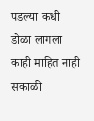पडल्या कधी डोळा लागला काही माहित नाही सकाळी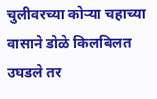चुलीवरच्या कोऱ्या चहाच्या वासाने डोळे किलबिलत उघडले तर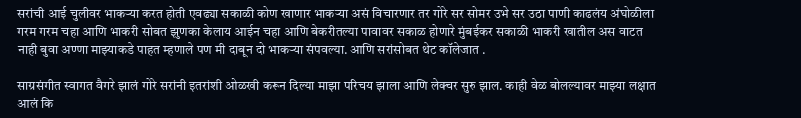सरांची आई चुलीवर भाकऱ्या करत होती एवढ्या सकाळी कोण खाणार भाकऱ्या असं विचारणार तर गोरे सर सोमर उभे सर उठा पाणी काढलंय अंघोळीला गरम गरम चहा आणि भाकरी सोबत झुणका केलाय आईन चहा आणि बेकरीतल्या पावावर सकाळ होणारे मुंबईकर सकाळी भाकरी खातील अस वाटत नाही बुवा अण्णा माझ्याकडे पाहत म्हणाले पण मी दाबून दो भाकऱ्या संपवल्या. आणि सरांसोबत थेट कॉलेजात .

साग्रसंगीत स्वागत वैगरे झालं गोरे सरांनी इतरांशी ओळखी करून दिल्या माझा परिचय झाला आणि लेक्चर सुरु झाल. काही वेळ बोलल्यावर माझ्या लक्षात आलं कि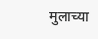मुलाच्या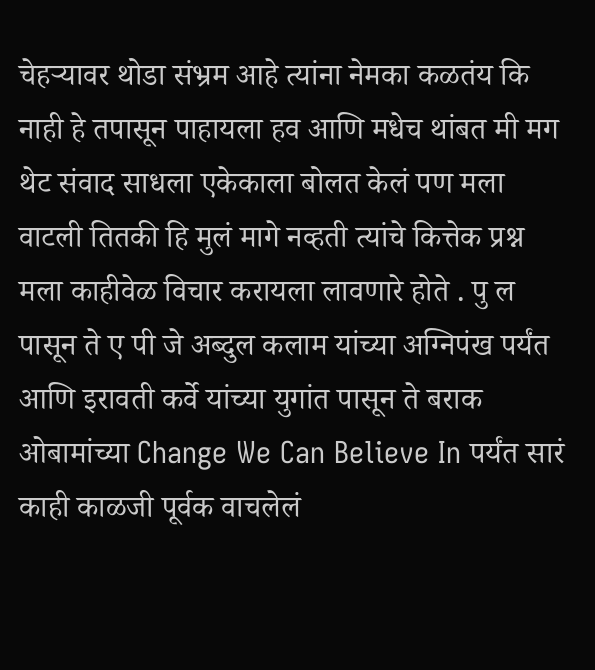चेहऱ्यावर थोडा संभ्रम आहे त्यांना नेमका कळतंय कि नाही हे तपासून पाहायला हव आणि मधेच थांबत मी मग थेट संवाद साधला एकेकाला बोलत केलं पण मला वाटली तितकी हि मुलं मागे नव्हती त्यांचे कित्तेक प्रश्न मला काहीवेळ विचार करायला लावणारे होते . पु ल पासून ते ए पी जे अब्दुल कलाम यांच्या अग्निपंख पर्यंत आणि इरावती कर्वे यांच्या युगांत पासून ते बराक ओबामांच्या Change We Can Believe In पर्यंत सारं काही काळजी पूर्वक वाचलेलं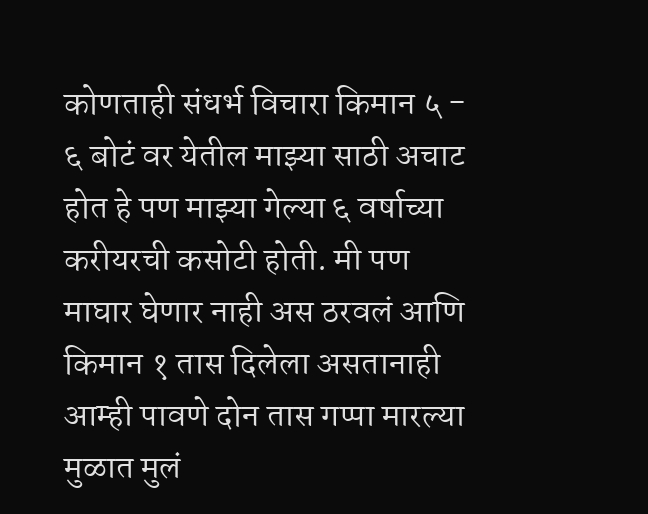कोणताही संधर्भ विचारा किमान ५ - ६ बोटं वर येतील माझ्या साठी अचाट होत हे पण माझ्या गेल्या ६ वर्षाच्या करीयरची कसोटी होती. मी पण माघार घेणार नाही अस ठरवलं आणि किमान १ तास दिलेला असतानाही आम्ही पावणे दोन तास गप्पा मारल्या मुळात मुलं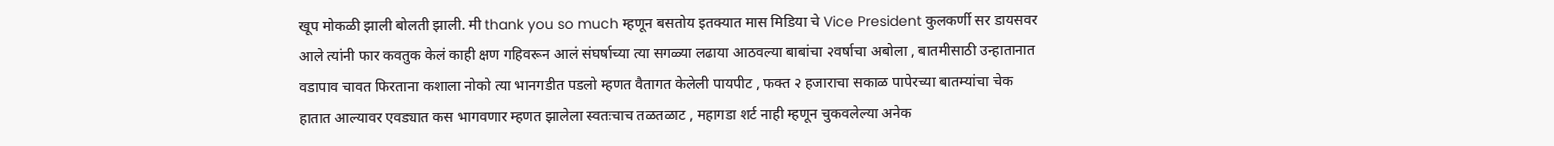खूप मोकळी झाली बोलती झाली. मी thank you so much म्हणून बसतोय इतक्यात मास मिडिया चे Vice President कुलकर्णी सर डायसवर आले त्यांनी फार कवतुक केलं काही क्षण गहिवरून आलं संघर्षाच्या त्या सगळ्या लढाया आठवल्या बाबांचा २वर्षाचा अबोला , बातमीसाठी उन्हातानात वडापाव चावत फिरताना कशाला नोको त्या भानगडीत पडलो म्हणत वैतागत केलेली पायपीट , फक्त २ हजाराचा सकाळ पापेरच्या बातम्यांचा चेक हातात आल्यावर एवड्यात कस भागवणार म्हणत झालेला स्वतःचाच तळतळाट , महागडा शर्ट नाही म्हणून चुकवलेल्या अनेक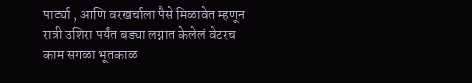पार्ट्या , आणि वरखर्चाला पैसे मिळावेत म्हणून रात्री उशिरा पर्यंत बड्या लग्नात केलेलं वेटरच काम सगळा भूतकाळ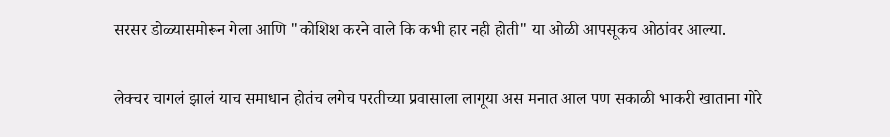सरसर डोळ्यासमोरून गेला आणि "कोशिश करने वाले कि कभी हार नही होती" या ओळी आपसूकच ओठांवर आल्या.

लेक्चर चागलं झालं याच समाधान होतंच लगेच परतीच्या प्रवासाला लागूया अस मनात आल पण सकाळी भाकरी खाताना गोरे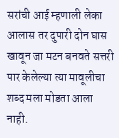सरांची आई म्हणाली लेका आलास तर दुपारी दोन घास खावून जा मटन बनवते सत्तरी पार केलेल्या त्या मावूलीचा शब्द मला मोडता आला नाही.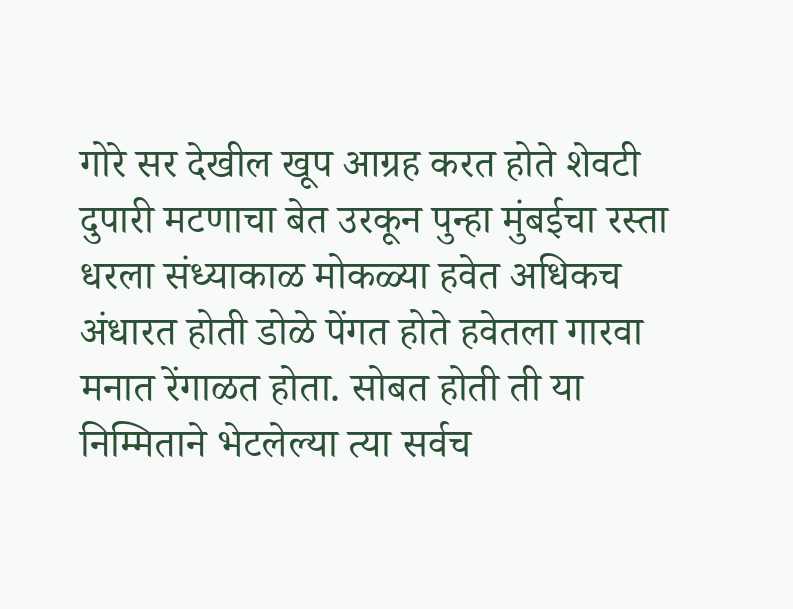गोरे सर देखील खूप आग्रह करत होते शेवटी दुपारी मटणाचा बेत उरकून पुन्हा मुंबईचा रस्ता धरला संध्याकाळ मोकळ्या हवेत अधिकच अंधारत होती डोळे पेंगत होते हवेतला गारवा मनात रेंगाळत होता. सोबत होती ती या निम्मिताने भेटलेल्या त्या सर्वच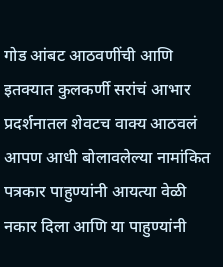गोड आंबट आठवणींची आणि इतक्यात कुलकर्णी सरांचं आभार प्रदर्शनातल शेवटच वाक्य आठवलं आपण आधी बोलावलेल्या नामांकित पत्रकार पाहुण्यांनी आयत्या वेळी नकार दिला आणि या पाहुण्यांनी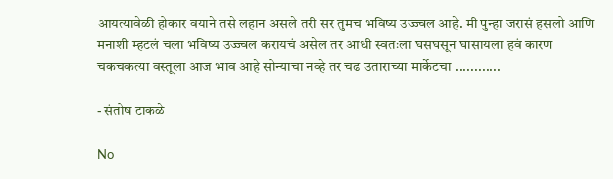आयत्यावेळी होकार वयाने तसे लहान असले तरी सर तुमच भविष्य उज्ज्वल आहे. मी पुन्हा जरासं हसलो आणि मनाशी म्हटलं चला भविष्य उज्ज्वल करायचं असेल तर आधी स्वतःला घसघसून घासायला हवं कारण चकचकत्या वस्तूला आज भाव आहे सोन्याचा नव्हे तर चढ उताराच्या मार्केटचा ............

- संतोष टाकळे

No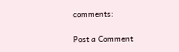comments:

Post a Comment